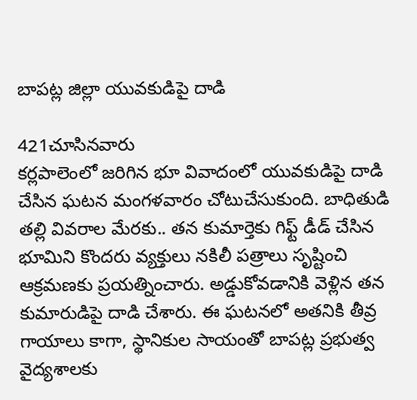బాపట్ల జిల్లా యువకుడిపై దాడి

421చూసినవారు
కర్లపాలెంలో జరిగిన భూ వివాదంలో యువకుడిపై దాడి చేసిన ఘటన మంగళవారం చోటుచేసుకుంది. బాధితుడి తల్లి వివరాల మేరకు.. తన కుమార్తెకు గిఫ్ట్ డీడ్ చేసిన భూమిని కొందరు వ్యక్తులు నకిలీ పత్రాలు సృష్టించి ఆక్రమణకు ప్రయత్నించారు. అడ్డుకోవడానికి వెళ్లిన తన కుమారుడిపై దాడి చేశారు. ఈ ఘటనలో అతనికి తీవ్ర గాయాలు కాగా, స్థానికుల సాయంతో బాపట్ల ప్రభుత్వ వైద్యశాలకు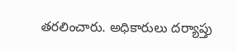తరలించారు. అధికారులు దర్యాప్తు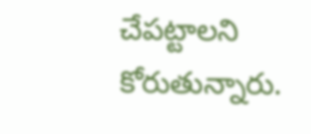చేపట్టాలని కోరుతున్నారు.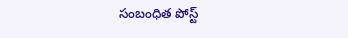సంబంధిత పోస్ట్